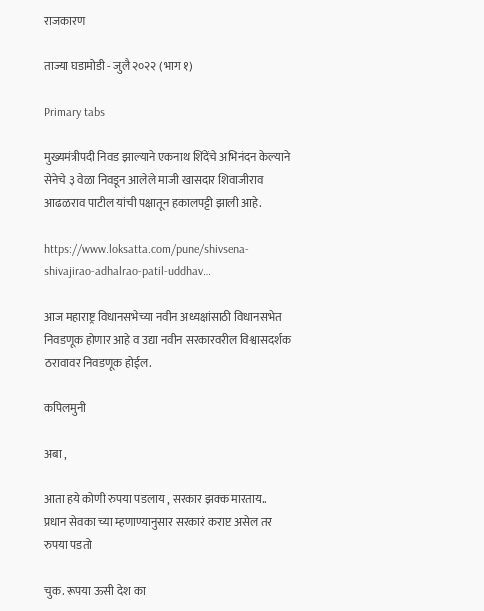राजकारण

ताज्या घडामोडी - जुलै २०२२ (भाग १)

Primary tabs

मुख्यमंत्रीपदी निवड झाल्याने एकनाथ शिंदेंचे अभिनंदन केल्याने सेनेचे ३ वेळा निवडून आलेले माजी खासदार शिवाजीराव आढळराव पाटील यांची पक्षातून हकालपट्टी झाली आहे.

https://www.loksatta.com/pune/shivsena-shivajirao-adhalrao-patil-uddhav…

आज महाराष्ट्र विधानसभेच्या नवीन अध्यक्षांसाठी विधानसभेत निवडणूक होणार आहे व उद्या नवीन सरकारवरील विश्वासदर्शक ठरावावर निवडणूक होईल.

कपिलमुनी

अबा ,

आता हये कोणी रुपया पडलाय , सरकार झक्क मारताय..
प्रधान सेवका च्या म्हणाण्यानुसार सरकारं कराप्ट असेल तर रुपया पडतो

चुक. रूपया ऊसी देश का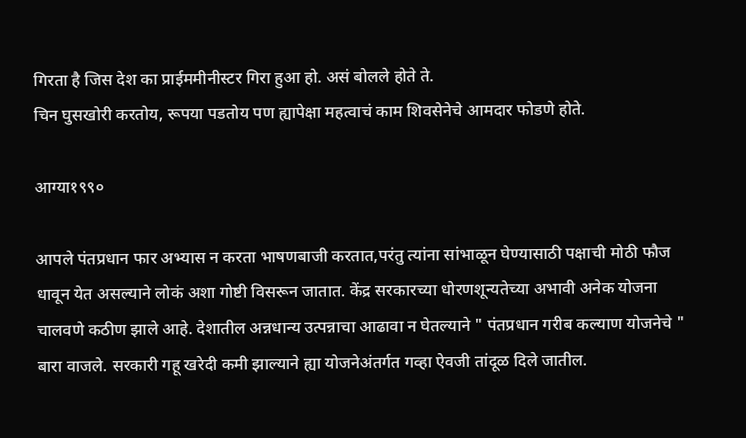गिरता है जिस देश का प्राईममीनीस्टर गिरा हुआ हो. असं बोलले होते ते.
चिन घुसखोरी करतोय, रूपया पडतोय पण ह्यापेक्षा महत्वाचं काम शिवसेनेचे आमदार फोडणे होते.

आग्या१९९०

आपले पंतप्रधान फार अभ्यास न करता भाषणबाजी करतात,परंतु त्यांना सांभाळून घेण्यासाठी पक्षाची मोठी फौज धावून येत असल्याने लोकं अशा गोष्टी विसरून जातात. केंद्र सरकारच्या धोरणशून्यतेच्या अभावी अनेक योजना चालवणे कठीण झाले आहे. देशातील अन्नधान्य उत्पन्नाचा आढावा न घेतल्याने " पंतप्रधान गरीब कल्याण योजनेचे " बारा वाजले. सरकारी गहू खरेदी कमी झाल्याने ह्या योजनेअंतर्गत गव्हा ऐवजी तांदूळ दिले जातील.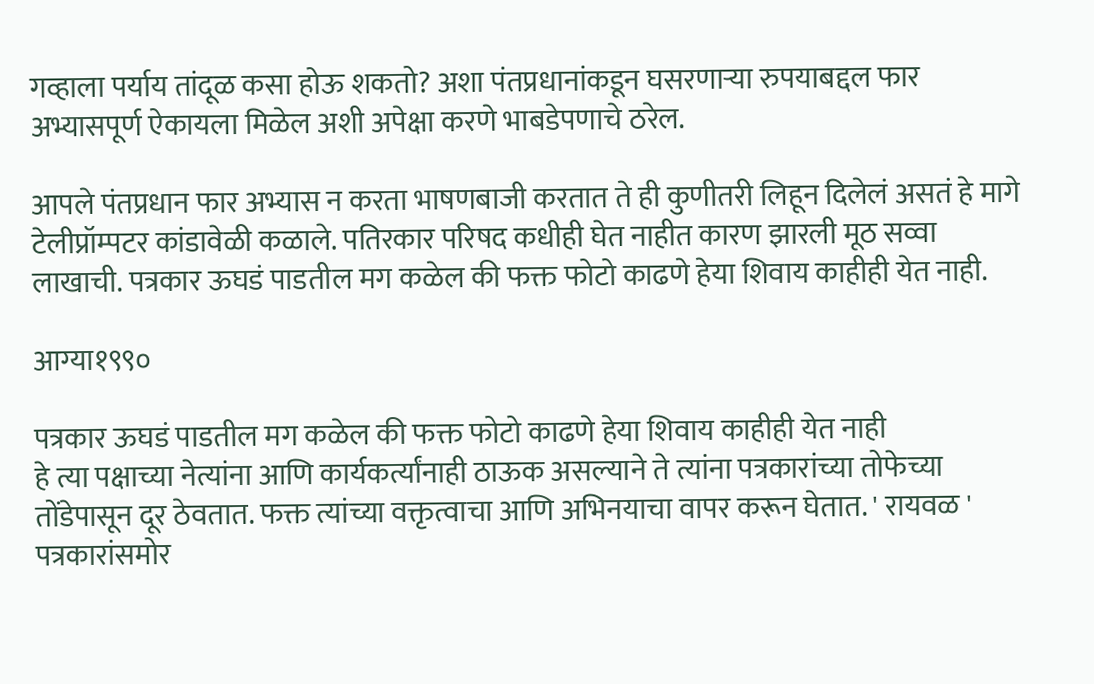गव्हाला पर्याय तांदूळ कसा होऊ शकतो? अशा पंतप्रधानांकडून घसरणाऱ्या रुपयाबद्दल फार अभ्यासपूर्ण ऐकायला मिळेल अशी अपेक्षा करणे भाबडेपणाचे ठरेल.

आपले पंतप्रधान फार अभ्यास न करता भाषणबाजी करतात ते ही कुणीतरी लिहून दिलेलं असतं हे मागे टेलीप्रॉम्पटर कांडावेळी कळाले. पतिरकार परिषद कधीही घेत नाहीत कारण झारली मूठ सव्वा लाखाची. पत्रकार ऊघडं पाडतील मग कळेल की फक्त फोटो काढणे हेया शिवाय काहीही येत नाही.

आग्या१९९०

पत्रकार ऊघडं पाडतील मग कळेल की फक्त फोटो काढणे हेया शिवाय काहीही येत नाही
हे त्या पक्षाच्या नेत्यांना आणि कार्यकर्त्यांनाही ठाऊक असल्याने ते त्यांना पत्रकारांच्या तोफेच्या तोंडेपासून दूर ठेवतात. फक्त त्यांच्या वक्तृत्वाचा आणि अभिनयाचा वापर करून घेतात. ' रायवळ ' पत्रकारांसमोर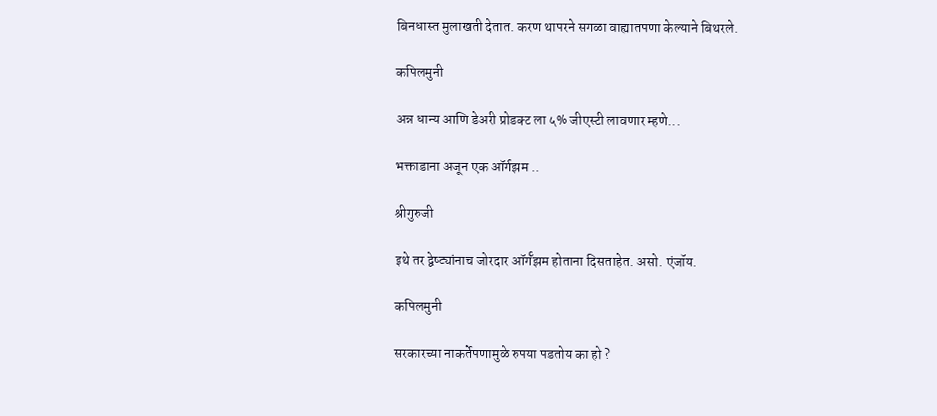बिनधास्त मुलाखती देतात. करण थापरने सगळा वाह्यातपणा केल्याने बिथरले.

कपिलमुनी

अन्न धान्य आणि डेअरी प्रोडक्ट ला ५% जीएस्टी लावणार म्हणे...

भक्ताडाना अजून एक ऑर्गझम ..

श्रीगुरुजी

इथे तर द्वेष्ट्यांनाच जोरदार ऑर्गॅझम होताना दिसताहेत. असो. एंजॉय.

कपिलमुनी

सरकारच्या नाकर्तेपणामुळे रुपया पडतोय का हो ?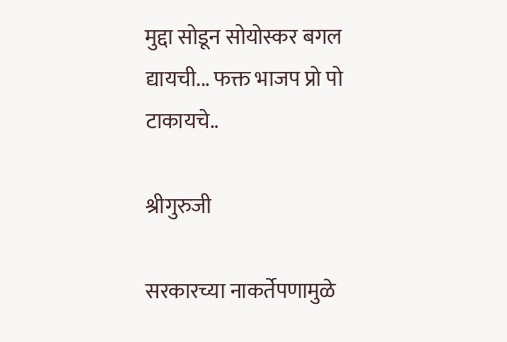मुद्दा सोडून सोयोस्कर बगल द्यायची... फक्त भाजप प्रो पो टाकायचे..

श्रीगुरुजी

सरकारच्या नाकर्तेपणामुळे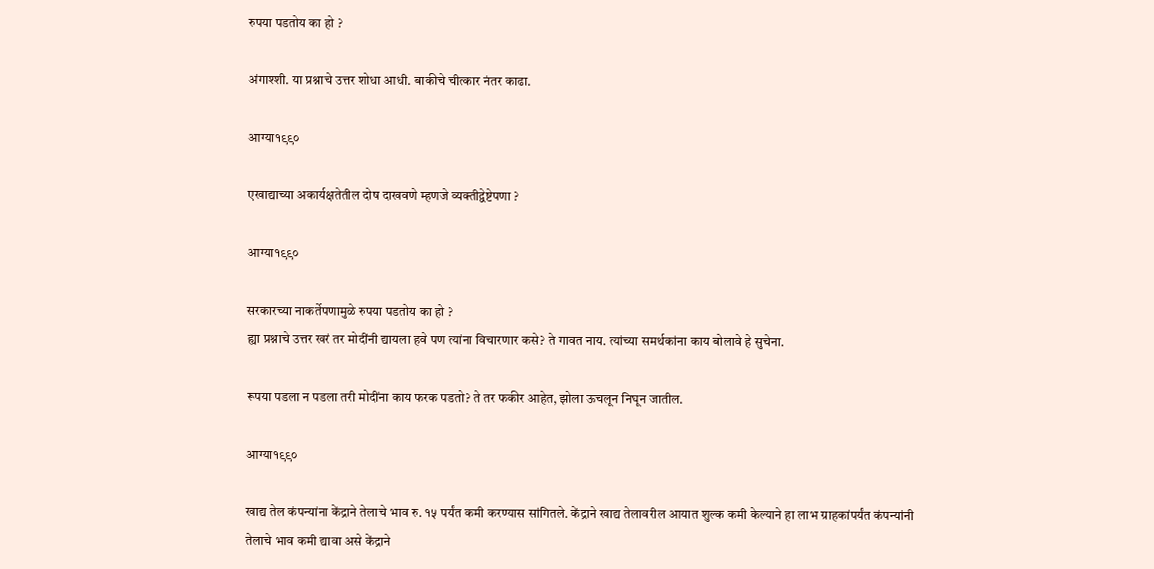रुपया पडतोय का हो ?

अंगाश्शी. या प्रश्नाचे उत्तर शोधा आधी. बाकीचे चीत्कार नंतर काढा.

आग्या१९९०

एखाद्याच्या अकार्यक्षतेतील दोष दाखवणे म्हणजे व्यक्तीद्वेष्टेपणा ?

आग्या१९९०

सरकारच्या नाकर्तेपणामुळे रुपया पडतोय का हो ?
ह्या प्रश्नाचे उत्तर खरं तर मोदींनी द्यायला हवे पण त्यांना विचारणार कसे? ते गावत नाय. त्यांच्या समर्थकांना काय बोलावे हे सुचेना.

रूपया पडला न पडला तरी मोदींना काय फरक पडतो? ते तर फकीर आहेत, झोला ऊचलून निघून जातील.

आग्या१९९०

खाद्य तेल कंपन्यांना केंद्राने तेलाचे भाव रु. १५ पर्यंत कमी करण्यास सांगितले. केंद्राने खाद्य तेलावरील आयात शुल्क कमी केल्याने हा लाभ ग्राहकांपर्यंत कंपन्यांनी तेलाचे भाव कमी द्यावा असे केंद्राने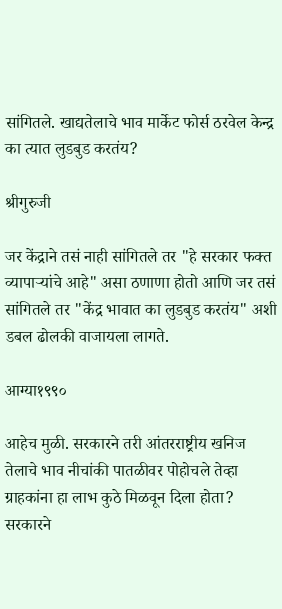सांगितले. खाद्यतेलाचे भाव मार्केट फोर्स ठरवेल केन्द्र का त्यात लुडबुड करतंय?

श्रीगुरुजी

जर केंद्राने तसं नाही सांगितले तर "हे सरकार फक्त व्यापाऱ्यांचे आहे" असा ठणाणा होतो आणि जर तसं सांगितले तर "केंद्र भावात का लुडबुड करतंय" अशी डबल ढोलकी वाजायला लागते.

आग्या१९९०

आहेच मुळी. सरकारने तरी आंतरराष्ट्रीय खनिज तेलाचे भाव नीचांकी पातळीवर पोहोचले तेव्हा ग्राहकांना हा लाभ कुठे मिळवून दिला होता? सरकारने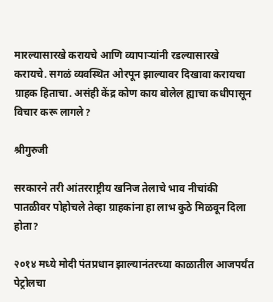मारल्यासारखे करायचे आणि व्यापाऱ्यांनी रडल्यासारखे करायचे. सगळं व्यवस्थित ओरपून झाल्यावर दिखावा करायचा ग्राहक हिताचा. असंही केंद्र कोण काय बोलेल ह्याचा कधीपासून विचार करू लागले?

श्रीगुरुजी

सरकारने तरी आंतरराष्ट्रीय खनिज तेलाचे भाव नीचांकी पातळीवर पोहोचले तेव्हा ग्राहकांना हा लाभ कुठे मिळवून दिला होता?

२०१४ मध्ये मोदी पंतप्रधान झाल्यानंतरच्या काळातील आजपर्यंत पेट्रोलचा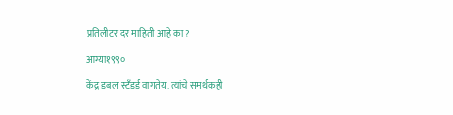प्रतिलीटर दर माहिती आहे का?

आग्या१९९०

केंद्र डबल स्टँडर्ड वागतेय. त्यांचे समर्थकही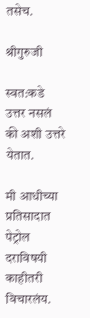तसेच.

श्रीगुरुजी

स्वत:कडे उत्तर नसलं की अशी उत्तरे येतात.

मी आधीच्या प्रतिसादात पेट्रोल दराविषयी काहीतरी विचारलंय.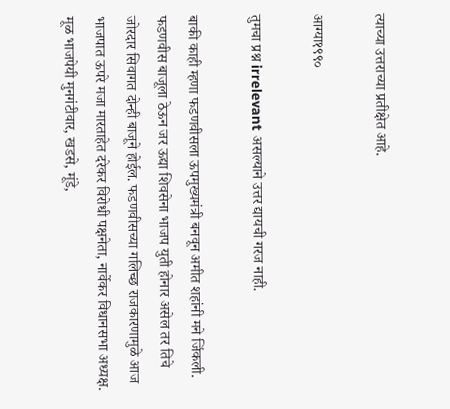त्याच्या उत्तराच्या प्रतीक्षेत आहे.

आग्या१९९०

तुमचा प्रश्न irrelevant असल्याने उत्तर द्यायची गरज नाही.

बाकी काही म्हणा फडणवीसला ऊपमुख्यमंत्री बनवून अमीत शहांनी मने जिंकली. फडणवीस बाजूला ठेऊन जर ऊद्या शिवसेना भाजप युती होनार असेल तर तिचे जोरदार सिवागत दोन्ही बाजूने होईल. फडणवीसच्या गलिच्छ राजकारणामुळे आज भाजपात ऊपरे मजा मारताहेत दरेकर विरोधी पक्षनेता, नार्वेकर विधानसभा अध्यक्ष. मूळ भाजपेयी मुनगंटीवार, खडसे, मूंडे,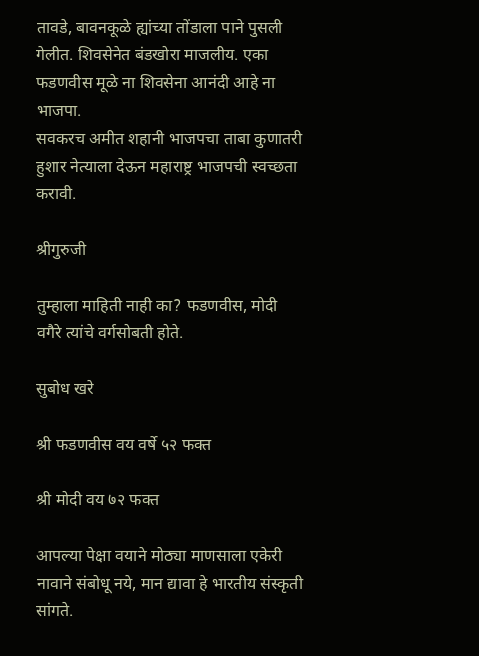तावडे, बावनकूळे ह्यांच्या तोंडाला पाने पुसली गेलीत. शिवसेनेत बंडखोरा माजलीय. एका फडणवीस मूळे ना शिवसेना आनंदी आहे ना भाजपा.
सवकरच अमीत शहानी भाजपचा ताबा कुणातरी हुशार नेत्याला देऊन महाराष्ट्र भाजपची स्वच्छता करावी.

श्रीगुरुजी

तुम्हाला माहिती नाही का? फडणवीस, मोदी वगैरे त्यांचे वर्गसोबती होते.

सुबोध खरे

श्री फडणवीस वय वर्षे ५२ फक्त

श्री मोदी वय ७२ फक्त

आपल्या पेक्षा वयाने मोठ्या माणसाला एकेरी नावाने संबोधू नये, मान द्यावा हे भारतीय संस्कृती सांगते.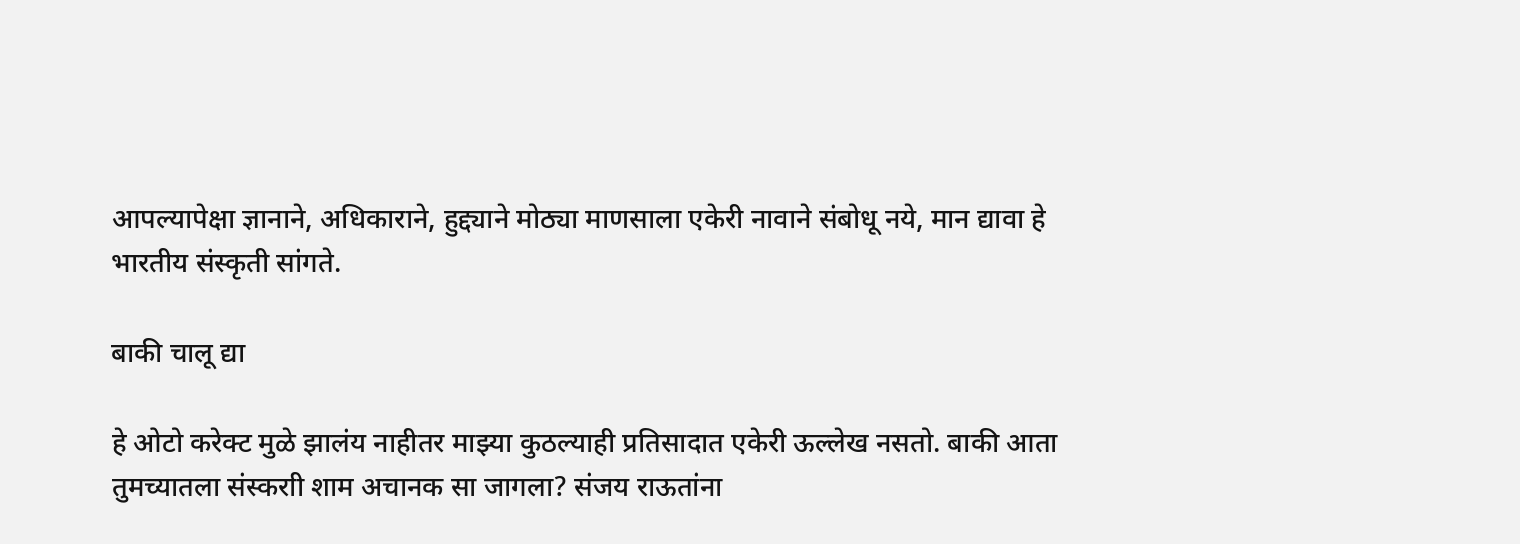आपल्यापेक्षा ज्ञानाने, अधिकाराने, हुद्द्याने मोठ्या माणसाला एकेरी नावाने संबोधू नये, मान द्यावा हे भारतीय संस्कृती सांगते.

बाकी चालू द्या

हे ओटो करेक्ट मुळे झालंय नाहीतर माझ्या कुठल्याही प्रतिसादात एकेरी ऊल्लेख नसतो. बाकी आता तुमच्यातला संस्कराी शाम अचानक सा जागला? संजय राऊतांना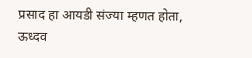प्रसाद हा आयडी संज्या म्हणत होता, ऊध्दव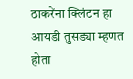ठाकरेंना क्लिंटन हा आयडी तुसड्या म्हणत होता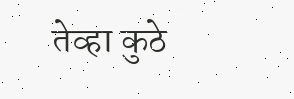तेव्हा कुठे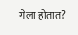गेला होतात?